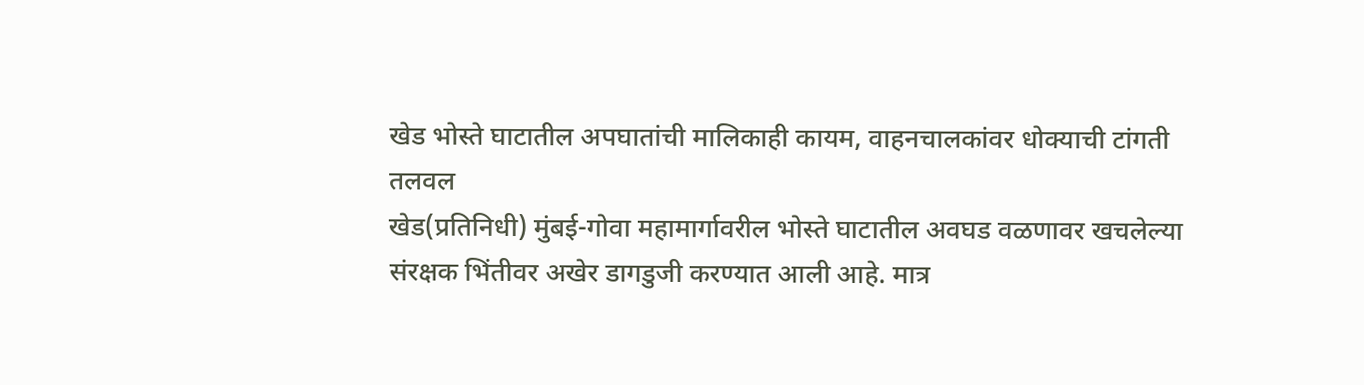खेड भोस्ते घाटातील अपघातांची मालिकाही कायम, वाहनचालकांवर धोक्याची टांगती तलवल
खेड(प्रतिनिधी) मुंबई-गोवा महामार्गावरील भोस्ते घाटातील अवघड वळणावर खचलेल्या संरक्षक भिंतीवर अखेर डागडुजी करण्यात आली आहे. मात्र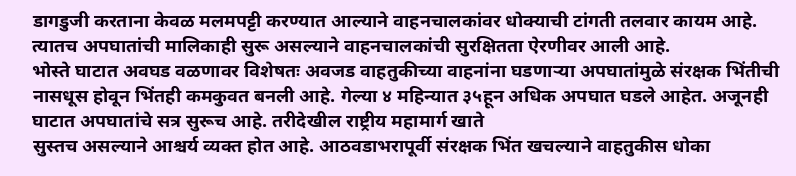डागडुजी करताना केवळ मलमपट्टी करण्यात आल्याने वाहनचालकांवर धोक्याची टांगती तलवार कायम आहे. त्यातच अपघातांची मालिकाही सुरू असल्याने वाहनचालकांची सुरक्षितता ऐरणीवर आली आहे.
भोस्ते घाटात अवघड वळणावर विशेषतः अवजड वाहतुकीच्या वाहनांना घडणाऱ्या अपघातांमुळे संरक्षक भिंतीची नासधूस होवून भिंतही कमकुवत बनली आहे. गेल्या ४ महिन्यात ३५हून अधिक अपघात घडले आहेत. अजूनही घाटात अपघातांचे सत्र सुरूच आहे. तरीदेखील राष्ट्रीय महामार्ग खाते
सुस्तच असल्याने आश्चर्य व्यक्त होत आहे. आठवडाभरापूर्वी संरक्षक भिंत खचल्याने वाहतुकीस धोका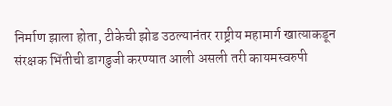निर्माण झाला होता, टीकेची झोड उठल्यानंतर राष्ट्रीय महामार्ग खात्याकडून संरक्षक भिंतीची डागडुजी करण्यात आली असली तरी कायमस्वरुपी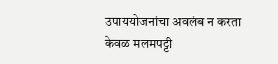उपाययोजनांचा अवलंब न करता केवळ मलमपट्टी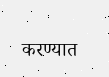करण्यात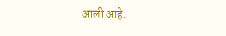आली आहे.